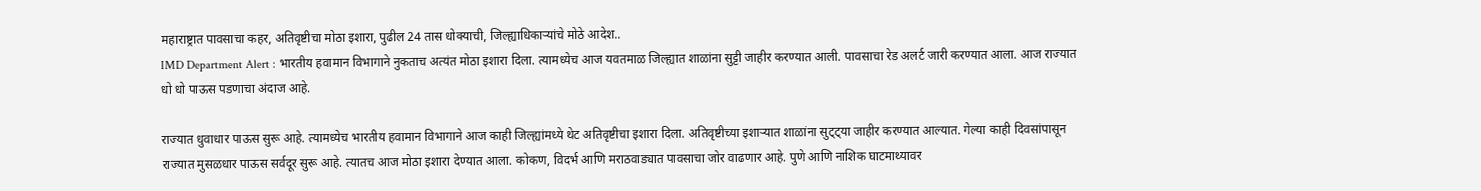महाराष्ट्रात पावसाचा कहर, अतिवृष्टीचा मोठा इशारा, पुढील 24 तास धोक्याची, जिल्ह्याधिकाऱ्यांचे मोठे आदेश..
IMD Department Alert : भारतीय हवामान विभागाने नुकताच अत्यंत मोठा इशारा दिला. त्यामध्येच आज यवतमाळ जिल्ह्यात शाळांना सुट्टी जाहीर करण्यात आली. पावसाचा रेड अलर्ट जारी करण्यात आला. आज राज्यात धो धो पाऊस पडणाचा अंदाज आहे.

राज्यात धुवाधार पाऊस सुरू आहे. त्यामध्येच भारतीय हवामान विभागाने आज काही जिल्ह्यांमध्ये थेट अतिवृष्टीचा इशारा दिला. अतिवृष्टीच्या इशाऱ्यात शाळांना सुट्ट्या जाहीर करण्यात आल्यात. गेल्या काही दिवसांपासून राज्यात मुसळधार पाऊस सर्वदूर सुरू आहे. त्यातच आज मोठा इशारा देण्यात आला. कोकण, विदर्भ आणि मराठवाड्यात पावसाचा जोर वाढणार आहे. पुणे आणि नाशिक घाटमाथ्यावर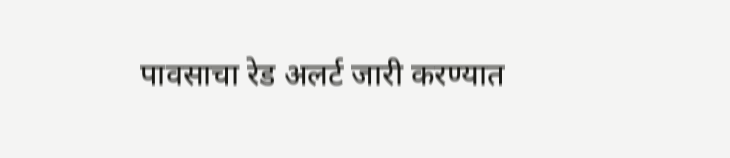पावसाचा रेड अलर्ट जारी करण्यात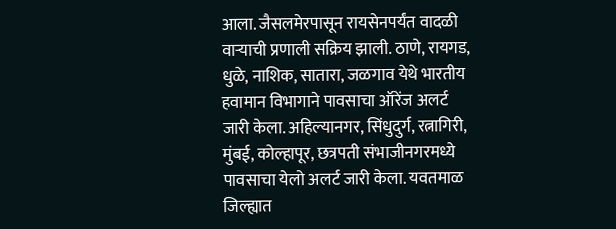आला. जैसलमेरपासून रायसेनपर्यंत वादळी वाऱ्याची प्रणाली सक्रिय झाली. ठाणे, रायगड, धुळे, नाशिक, सातारा, जळगाव येथे भारतीय हवामान विभागाने पावसाचा ऑरेंज अलर्ट जारी केला. अहिल्यानगर, सिंधुदुर्ग, रत्नागिरी, मुंबई, कोल्हापूर, छत्रपती संभाजीनगरमध्ये पावसाचा येलो अलर्ट जारी केला. यवतमाळ जिल्ह्यात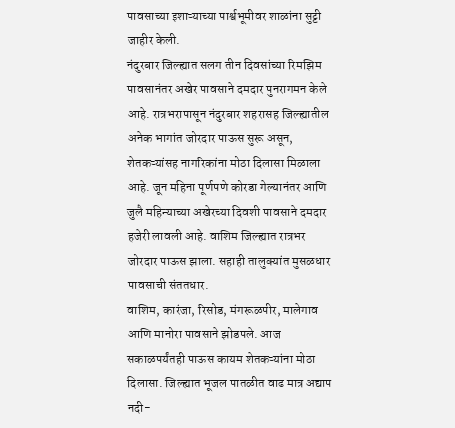पावसाच्या इशाऱ्याच्या पार्श्वभूमीवर शाळांना सुट्टी जाहीर केली.
नंदुरबार जिल्ह्यात सलग तीन दिवसांच्या रिमझिम पावसानंतर अखेर पावसाने दमदार पुनरागमन केले आहे. रात्रभरापासून नंदुरबार शहरासह जिल्ह्यातील अनेक भागांत जोरदार पाऊस सुरू असून, शेतकऱ्यांसह नागरिकांना मोठा दिलासा मिळाला आहे. जून महिना पूर्णपणे कोरडा गेल्यानंतर आणि जुलै महिन्याच्या अखेरच्या दिवशी पावसाने दमदार हजेरी लावली आहे. वाशिम जिल्ह्यात रात्रभर जोरदार पाऊस झाला. सहाही तालुक्यांत मुसळधार पावसाची संततधार.
वाशिम, कारंजा, रिसोड, मंगरूळपीर, मालेगाव आणि मानोरा पावसाने झोडपले. आज सकाळपर्यंतही पाऊस कायम शेतकऱ्यांना मोठा दिलासा. जिल्ह्यात भूजल पातळीत वाढ मात्र अद्याप नदी-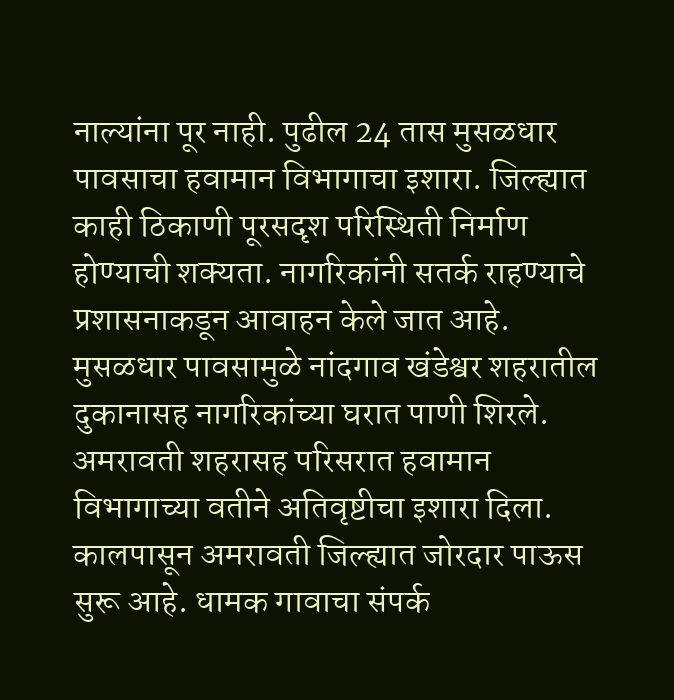नाल्यांना पूर नाही. पुढील 24 तास मुसळधार पावसाचा हवामान विभागाचा इशारा. जिल्ह्यात काही ठिकाणी पूरसदृश परिस्थिती निर्माण होण्याची शक्यता. नागरिकांनी सतर्क राहण्याचे प्रशासनाकडून आवाहन केले जात आहे.
मुसळधार पावसामुळे नांदगाव खंडेश्वर शहरातील दुकानासह नागरिकांच्या घरात पाणी शिरले. अमरावती शहरासह परिसरात हवामान विभागाच्या वतीने अतिवृष्टीचा इशारा दिला. कालपासून अमरावती जिल्ह्यात जोरदार पाऊस सुरू आहे. धामक गावाचा संपर्क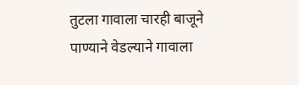तुटला गावाला चारही बाजूने पाण्याने वेडल्याने गावाला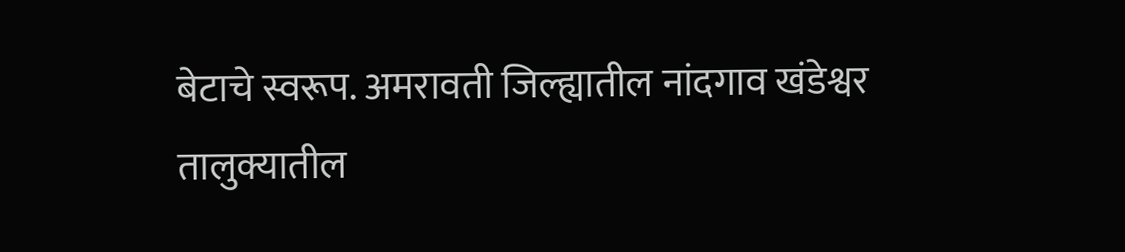बेटाचे स्वरूप. अमरावती जिल्ह्यातील नांदगाव खंडेश्वर तालुक्यातील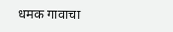धमक गावाचा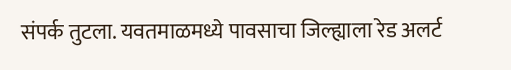संपर्क तुटला. यवतमाळमध्ये पावसाचा जिल्ह्याला रेड अलर्ट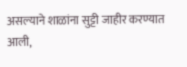असल्याने शाळांना सुट्टी जाहीर करण्यात आली,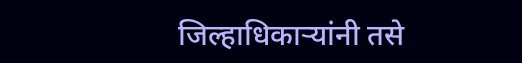जिल्हाधिकाऱ्यांनी तसे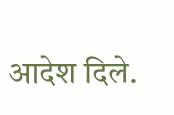आदेश दिले.